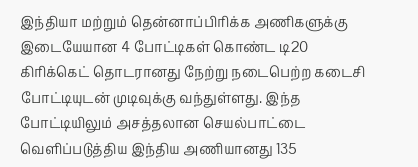இந்தியா மற்றும் தென்னாப்பிரிக்க அணிகளுக்கு இடையேயான 4 போட்டிகள் கொண்ட டி20 கிரிக்கெட் தொடரானது நேற்று நடைபெற்ற கடைசி போட்டியுடன் முடிவுக்கு வந்துள்ளது. இந்த போட்டியிலும் அசத்தலான செயல்பாட்டை வெளிப்படுத்திய இந்திய அணியானது 135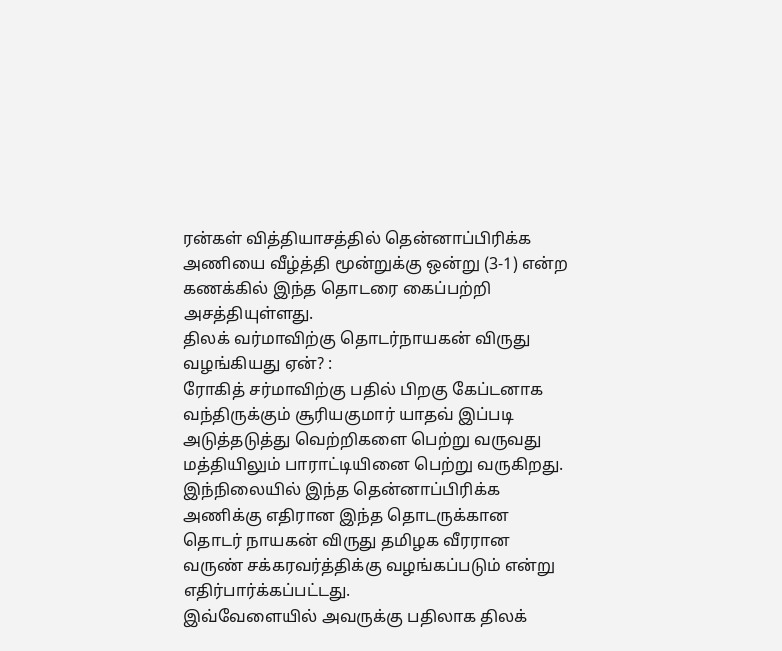ரன்கள் வித்தியாசத்தில் தென்னாப்பிரிக்க அணியை வீழ்த்தி மூன்றுக்கு ஒன்று (3-1) என்ற கணக்கில் இந்த தொடரை கைப்பற்றி அசத்தியுள்ளது.
திலக் வர்மாவிற்கு தொடர்நாயகன் விருது வழங்கியது ஏன்? :
ரோகித் சர்மாவிற்கு பதில் பிறகு கேப்டனாக வந்திருக்கும் சூரியகுமார் யாதவ் இப்படி அடுத்தடுத்து வெற்றிகளை பெற்று வருவது மத்தியிலும் பாராட்டியினை பெற்று வருகிறது. இந்நிலையில் இந்த தென்னாப்பிரிக்க அணிக்கு எதிரான இந்த தொடருக்கான தொடர் நாயகன் விருது தமிழக வீரரான வருண் சக்கரவர்த்திக்கு வழங்கப்படும் என்று எதிர்பார்க்கப்பட்டது.
இவ்வேளையில் அவருக்கு பதிலாக திலக்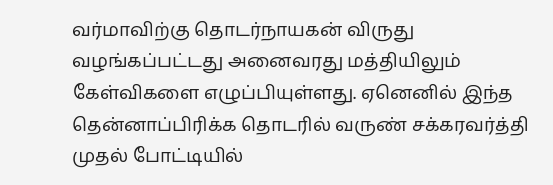வர்மாவிற்கு தொடர்நாயகன் விருது வழங்கப்பட்டது அனைவரது மத்தியிலும் கேள்விகளை எழுப்பியுள்ளது. ஏனெனில் இந்த தென்னாப்பிரிக்க தொடரில் வருண் சக்கரவர்த்தி முதல் போட்டியில்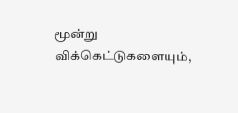மூன்று விக்கெட்டுகளையும்,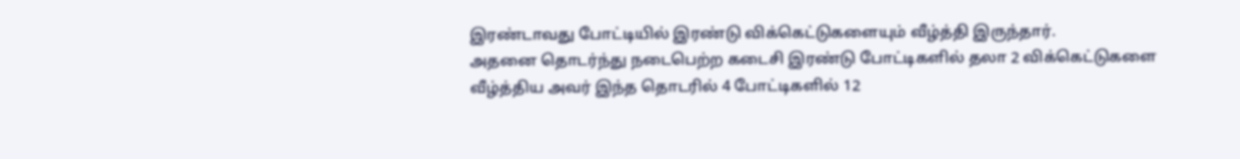இரண்டாவது போட்டியில் இரண்டு விக்கெட்டுகளையும் வீழ்த்தி இருந்தார்.
அதனை தொடர்ந்து நடைபெற்ற கடைசி இரண்டு போட்டிகளில் தலா 2 விக்கெட்டுகளை வீழ்த்திய அவர் இந்த தொடரில் 4 போட்டிகளில் 12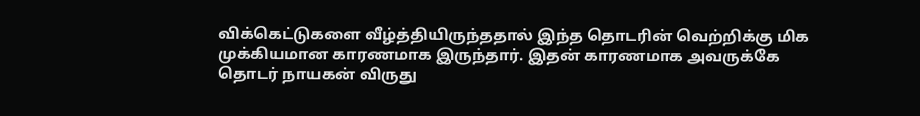விக்கெட்டுகளை வீழ்த்தியிருந்ததால் இந்த தொடரின் வெற்றிக்கு மிக முக்கியமான காரணமாக இருந்தார். இதன் காரணமாக அவருக்கே தொடர் நாயகன் விருது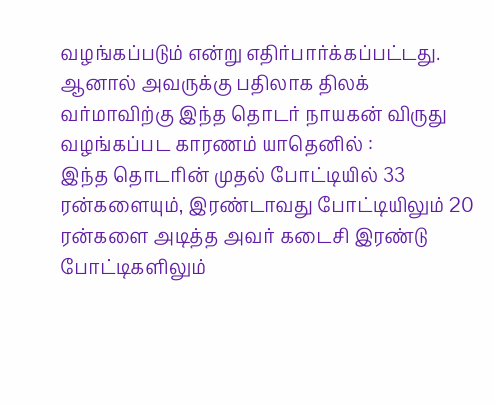வழங்கப்படும் என்று எதிர்பார்க்கப்பட்டது. ஆனால் அவருக்கு பதிலாக திலக் வர்மாவிற்கு இந்த தொடர் நாயகன் விருது வழங்கப்பட காரணம் யாதெனில் :
இந்த தொடரின் முதல் போட்டியில் 33 ரன்களையும், இரண்டாவது போட்டியிலும் 20 ரன்களை அடித்த அவர் கடைசி இரண்டு போட்டிகளிலும்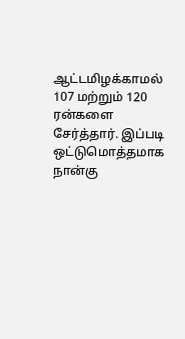ஆட்டமிழக்காமல் 107 மற்றும் 120 ரன்களை சேர்த்தார். இப்படி ஒட்டுமொத்தமாக நான்கு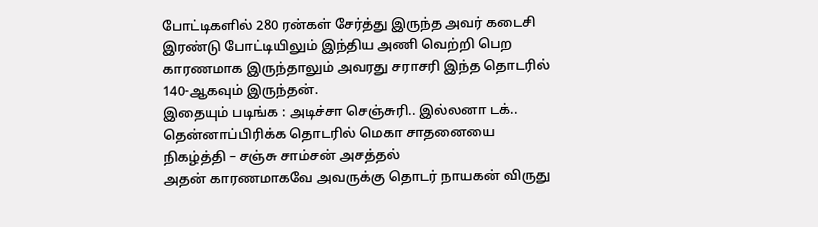போட்டிகளில் 280 ரன்கள் சேர்த்து இருந்த அவர் கடைசி இரண்டு போட்டியிலும் இந்திய அணி வெற்றி பெற காரணமாக இருந்தாலும் அவரது சராசரி இந்த தொடரில் 140-ஆகவும் இருந்தன்.
இதையும் படிங்க : அடிச்சா செஞ்சுரி.. இல்லனா டக்.. தென்னாப்பிரிக்க தொடரில் மெகா சாதனையை நிகழ்த்தி – சஞ்சு சாம்சன் அசத்தல்
அதன் காரணமாகவே அவருக்கு தொடர் நாயகன் விருது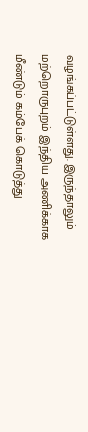வழங்கப்பட்டுள்ளது. இருந்தாலும் மற்றொருபுறம் இந்திய அணிக்காக மீண்டும் கம்பேக் கொடுத்து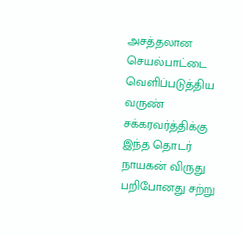அசத்தலான செயல்பாட்டை வெளிப்படுத்திய வருண் சக்கரவர்த்திக்கு இந்த தொடர் நாயகன் விருது பறிபோனது சற்று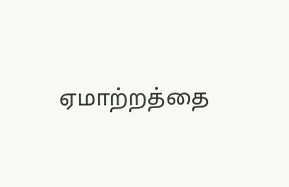ஏமாற்றத்தை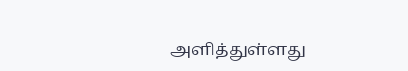அளித்துள்ளது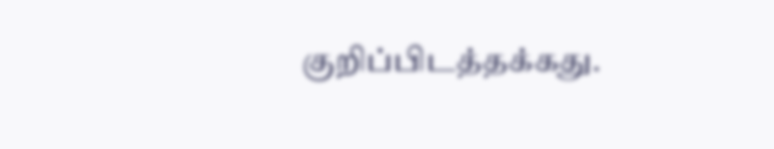குறிப்பிடத்தக்கது.